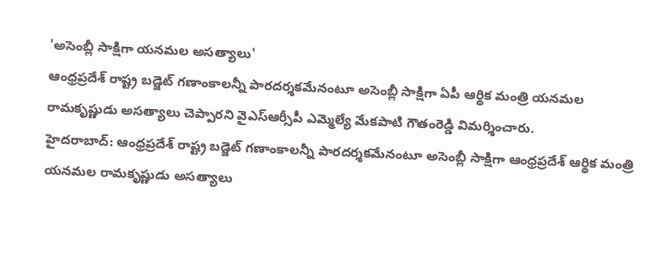'అసెంబ్లీ సాక్షిగా యనమల అసత్యాలు'
ఆంధ్రప్రదేశ్ రాష్ట్ర బడ్జెట్ గణాంకాలన్నీ పారదర్శకమేనంటూ అసెంబ్లీ సాక్షిగా ఏపీ ఆర్థిక మంత్రి యనమల రామకృష్ణుడు అసత్యాలు చెప్పారని వైఎస్ఆర్సీపీ ఎమ్మెల్యే మేకపాటి గౌతంరెడ్డి విమర్శించారు.
హైదరాబాద్: ఆంధ్రప్రదేశ్ రాష్ట్ర బడ్జెట్ గణాంకాలన్నీ పారదర్శకమేనంటూ అసెంబ్లీ సాక్షిగా ఆంధ్రప్రదేశ్ ఆర్థిక మంత్రి యనమల రామకృష్ణుడు అసత్యాలు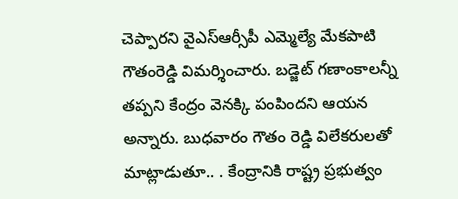చెప్పారని వైఎస్ఆర్సీపీ ఎమ్మెల్యే మేకపాటి గౌతంరెడ్డి విమర్శించారు. బడ్జెట్ గణాంకాలన్నీ తప్పని కేంద్రం వెనక్కి పంపిందని ఆయన అన్నారు. బుధవారం గౌతం రెడ్డి విలేకరులతో మాట్లాడుతూ.. . కేంద్రానికి రాష్ట్ర ప్రభుత్వం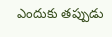ఎందుకు తప్పుడు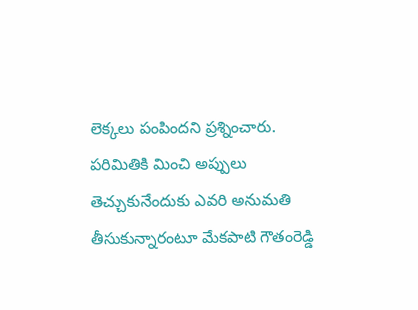లెక్కలు పంపిందని ప్రశ్నించారు.
పరిమితికి మించి అప్పులు తెచ్చుకునేందుకు ఎవరి అనుమతి తీసుకున్నారంటూ మేకపాటి గౌతంరెడ్డి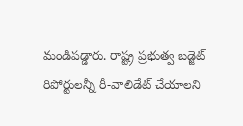మండిపడ్డారు. రాష్ట్ర ప్రభుత్వ బడ్జెట్ రిపోర్టులన్నీ రీ-వాలిడేట్ చేయాలని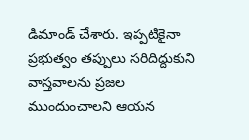డిమాండ్ చేశారు. ఇప్పటికైనా ప్రభుత్వం తప్పులు సరిదిద్దుకుని వాస్తవాలను ప్రజల ముందుంచాలని ఆయన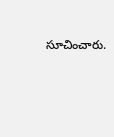సూచించారు.